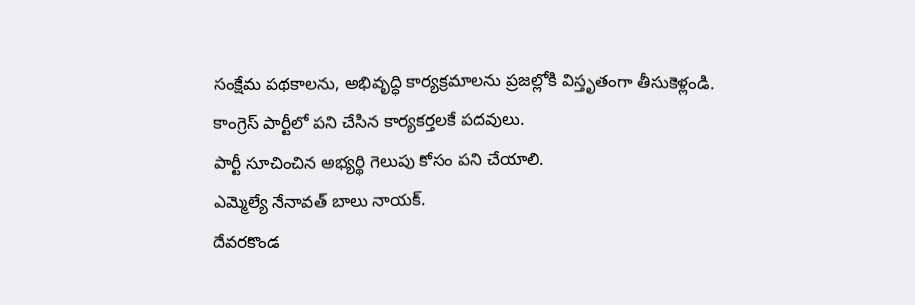సంక్షేమ పథకాలను, అభివృద్ధి కార్యక్రమాలను ప్రజల్లోకి విస్తృతంగా తీసుకెళ్లండి.
కాంగ్రెస్ పార్టీలో పని చేసిన కార్యకర్తలకే పదవులు.
పార్టీ సూచించిన అభ్యర్థి గెలుపు కోసం పని చేయాలి.
ఎమ్మెల్యే నేనావత్ బాలు నాయక్.
దేవరకొండ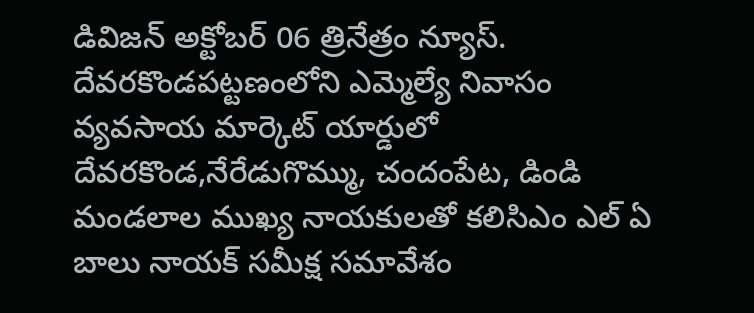డివిజన్ అక్టోబర్ 06 త్రినేత్రం న్యూస్. దేవరకొండపట్టణంలోని ఎమ్మెల్యే నివాసం వ్యవసాయ మార్కెట్ యార్డులో దేవరకొండ,నేరేడుగొమ్ము, చందంపేట, డిండి మండలాల ముఖ్య నాయకులతో కలిసిఎం ఎల్ ఏ బాలు నాయక్ సమీక్ష సమావేశం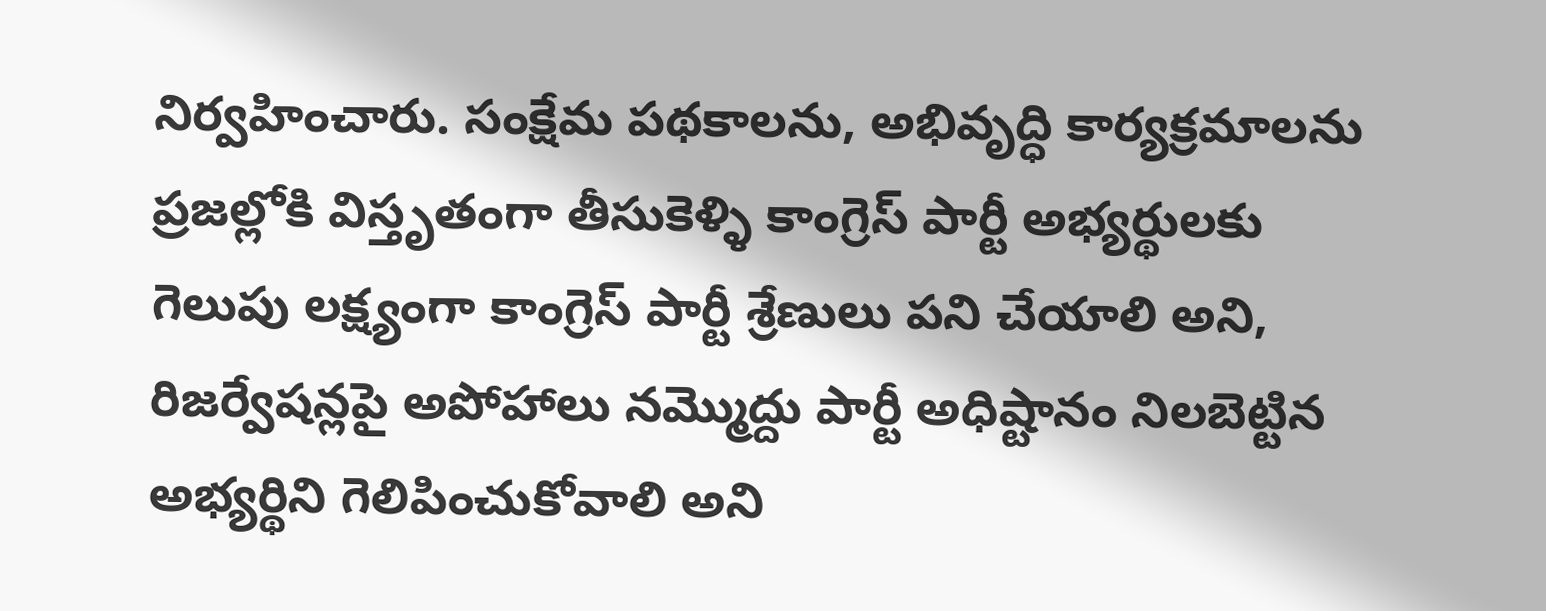నిర్వహించారు. సంక్షేమ పథకాలను, అభివృద్ధి కార్యక్రమాలను ప్రజల్లోకి విస్తృతంగా తీసుకెళ్ళి కాంగ్రెస్ పార్టీ అభ్యర్థులకు గెలుపు లక్ష్యంగా కాంగ్రెస్ పార్టీ శ్రేణులు పని చేయాలి అని, రిజర్వేషన్లపై అపోహాలు నమ్మొద్దు పార్టీ అధిష్టానం నిలబెట్టిన అభ్యర్థిని గెలిపించుకోవాలి అని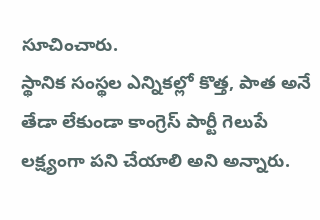సూచించారు.
స్థానిక సంస్థల ఎన్నికల్లో కొత్త, పాత అనే తేడా లేకుండా కాంగ్రెస్ పార్టీ గెలుపే లక్ష్యంగా పని చేయాలి అని అన్నారు.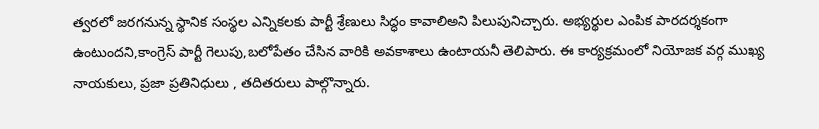త్వరలో జరగనున్న స్థానిక సంస్థల ఎన్నికలకు పార్టీ శ్రేణులు సిద్ధం కావాలిఅని పిలుపునిచ్చారు. అభ్యర్థుల ఎంపిక పారదర్శకంగా ఉంటుందని,కాంగ్రెస్ పార్టీ గెలుపు,బలోపేతం చేసిన వారికి అవకాశాలు ఉంటాయనీ తెలిపారు. ఈ కార్యక్రమంలో నియోజక వర్గ ముఖ్య నాయకులు, ప్రజా ప్రతినిధులు , తదితరులు పాల్గొన్నారు.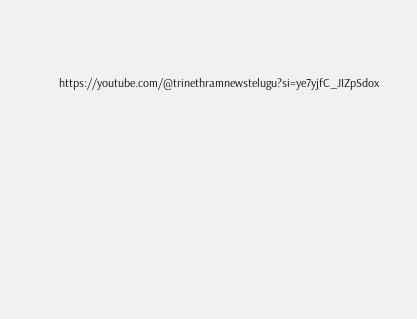https://youtube.com/@trinethramnewstelugu?si=ye7yjfC_JIZpSdox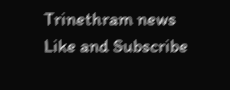Trinethram news
Like and Subscribe